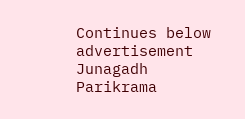Continues below advertisement
Junagadh Parikrama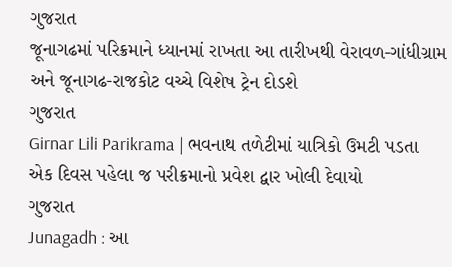ગુજરાત
જૂનાગઢમાં પરિક્રમાને ધ્યાનમાં રાખતા આ તારીખથી વેરાવળ-ગાંધીગ્રામ અને જૂનાગઢ-રાજકોટ વચ્ચે વિશેષ ટ્રેન દોડશે
ગુજરાત
Girnar Lili Parikrama | ભવનાથ તળેટીમાં યાત્રિકો ઉમટી પડતા એક દિવસ પહેલા જ પરીક્રમાનો પ્રવેશ દ્વાર ખોલી દેવાયો
ગુજરાત
Junagadh : આ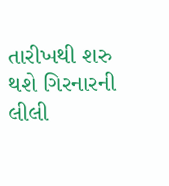તારીખથી શરુ થશે ગિરનારની લીલી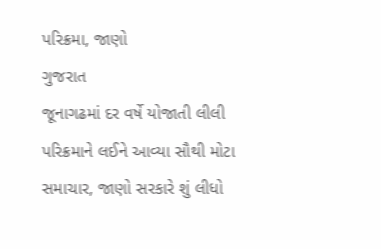પરિક્રમા, જાણો
ગુજરાત
જૂનાગઢમાં દર વર્ષે યોજાતી લીલી પરિક્રમાને લઈને આવ્યા સૌથી મોટા સમાચાર, જાણો સરકારે શું લીધો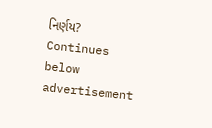નિર્ણય?
Continues below advertisement